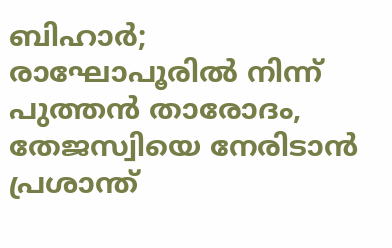ബിഹാർ; രാഘോപൂരിൽ നിന്ന് പുത്തൻ താരോദം, തേജസ്വിയെ നേരിടാൻ പ്രശാന്ത്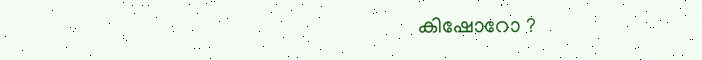കിഷോറോ ?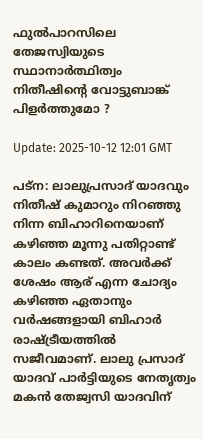ഫുൽപാറസിലെ തേജസ്വിയുടെ സ്ഥാനാർത്ഥിത്വം നിതീഷിന്റെ വോട്ടുബാങ്ക് പിളർത്തുമോ ?

Update: 2025-10-12 12:01 GMT

പട്ന: ലാലുപ്രസാദ് യാദവും നിതീഷ് കുമാറും നിറഞ്ഞു നിന്ന ബിഹാറിനെയാണ് കഴിഞ്ഞ മൂന്നു പതിറ്റാണ്ട് കാലം കണ്ടത്. അവർക്ക് ശേഷം ആര് എന്ന ചോദ്യം കഴിഞ്ഞ ഏതാനും വർഷങ്ങളായി ബിഹാർ രാഷ്ട്രീയത്തിൽ സജീവമാണ്. ലാലു പ്രസാദ് യാദവ് പാർട്ടിയുടെ നേതൃത്വം മകൻ തേജ്വസി യാദവിന്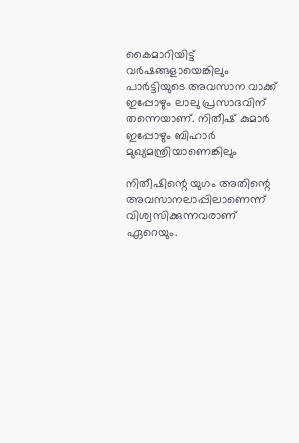കൈമാറിയിട്ട് വർഷങ്ങളായെങ്കിലും പാർട്ടിയുടെ അവസാന വാക്ക് ഇപ്പോഴും ലാലു പ്രസാദവിന് തന്നെയാണ്. നിതീഷ് കുമാർ ഇപ്പോഴും ബിഹാർ മുഖ്യമന്ത്രിയാണെങ്കിലും

നിതീഷിന്റെ യുഗം അതിന്റെ അവസാനലാപ്പിലാണെന്ന് വിശ്വസിക്കുന്നവരാണ് ഏറെയും.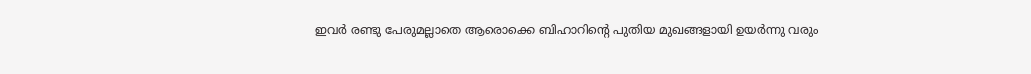ഇവർ രണ്ടു പേരുമല്ലാതെ ആരൊക്കെ ബിഹാറിന്റെ പുതിയ മുഖങ്ങളായി ഉയർന്നു വരും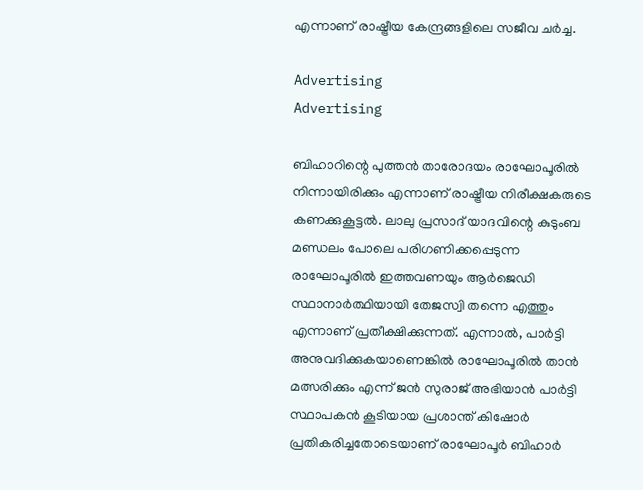എന്നാണ് രാഷ്ട്രീയ കേന്ദ്രങ്ങളിലെ സജീവ ചർച്ച.

Advertising
Advertising

ബിഹാറിന്റെ പുത്തൻ താരോദയം രാഘോപൂരിൽ നിന്നായിരിക്കും എന്നാണ് രാഷ്ട്രീയ നിരീക്ഷകരുടെ കണക്കുകൂട്ടൽ. ലാലു പ്രസാദ് യാദവിന്റെ കുടുംബ മണ്ഡലം പോലെ പരിഗണിക്കപ്പെടുന്ന രാഘോപൂരിൽ ഇത്തവണയും ആർജെഡി സ്ഥാനാർത്ഥിയായി തേജസ്വി തന്നെ എത്തും എന്നാണ് പ്രതീക്ഷിക്കുന്നത്. എന്നാൽ, പാർട്ടി അനുവദിക്കുകയാണെങ്കിൽ രാഘോപൂരിൽ താൻ മത്സരിക്കും എന്ന് ജൻ സുരാജ് അഭിയാൻ പാർട്ടി സ്ഥാപകൻ കൂടിയായ പ്രശാന്ത് കിഷോർ പ്രതികരിച്ചതോടെയാണ് രാഘോപൂർ ബിഹാർ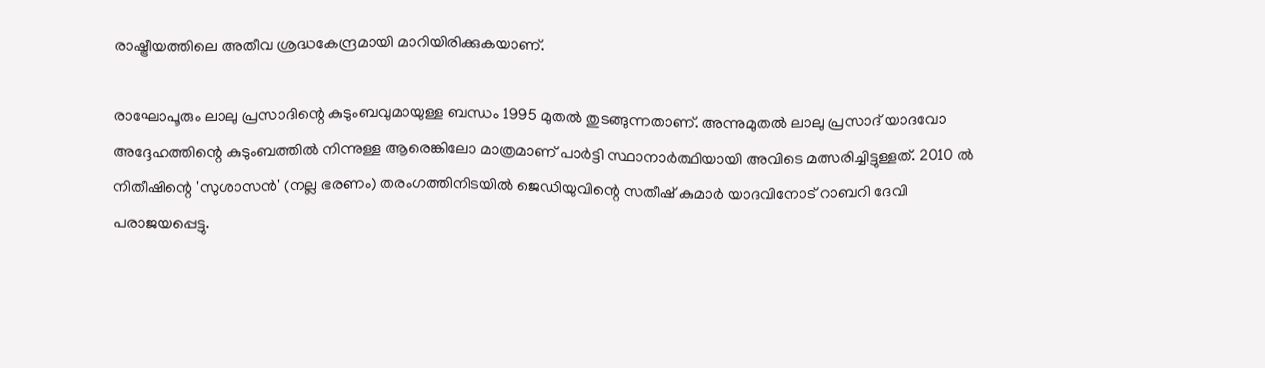രാഷ്ട്രീയത്തിലെ അതീവ ശ്രദ്ധകേന്ദ്രമായി മാറിയിരിക്കുകയാണ്.

രാഘോപൂരും ലാലു പ്രസാദിന്റെ കുടുംബവുമായുള്ള ബന്ധം 1995 മുതൽ തുടങ്ങുന്നതാണ്. അന്നുമുതൽ ലാലു പ്രസാദ് യാദവോ അദ്ദേഹത്തിന്റെ കുടുംബത്തിൽ നിന്നുള്ള ആരെങ്കിലോ മാത്രമാണ് പാർട്ടി സ്ഥാനാർത്ഥിയായി അവിടെ മത്സരിച്ചിട്ടുള്ളത്. 2010 ൽ നിതീഷിന്റെ 'സുശാസൻ' (നല്ല ഭരണം) തരംഗത്തിനിടയിൽ ജെഡിയുവിന്റെ സതീഷ് കുമാർ യാദവിനോട് റാബറി ദേവി പരാജയപ്പെട്ടു.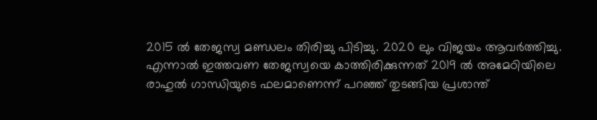2015 ൽ തേജസ്വ മണ്ഡലം തിരിച്ചു പിടിച്ചു. 2020 ലും വിജയം ആവർത്തിച്ചു. എന്നാൽ ഇത്തവണ തേജസ്വയെ കാത്തിരിക്കുന്നത് 2019 ൽ അമേഠിയിലെ രാഹുൽ ഗാന്ധിയുടെ ഫലമാണെന്ന് പറഞ്ഞ് തുടങ്ങിയ പ്രശാന്ത്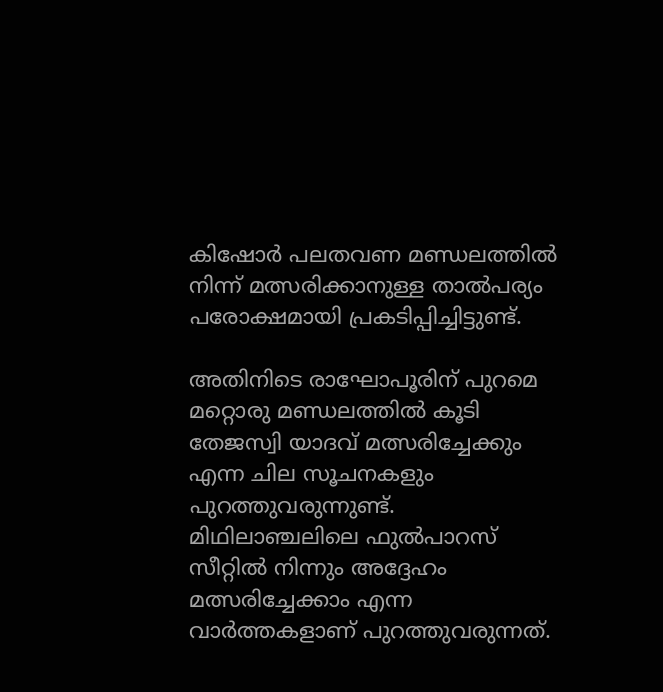കിഷോർ പലതവണ മണ്ഡലത്തിൽ നിന്ന് മത്സരിക്കാനുള്ള താൽപര്യം പരോക്ഷമായി പ്രകടിപ്പിച്ചിട്ടുണ്ട്.

അതിനിടെ രാഘോപൂരിന് പുറമെ മറ്റൊരു മണ്ഡലത്തിൽ കൂടി തേജസ്വി യാദവ് മത്സരിച്ചേക്കും എന്ന ചില സൂചനകളും പുറത്തുവരുന്നുണ്ട്. മിഥിലാഞ്ചലിലെ ഫുൽപാറസ് സീറ്റിൽ നിന്നും അദ്ദേഹം മത്സരിച്ചേക്കാം എന്ന വാർത്തകളാണ് പുറത്തുവരുന്നത്.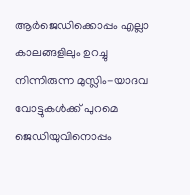ആർജെഡിക്കൊപ്പം എല്ലാ കാലങ്ങളിലും ഉറച്ചു നിന്നിരുന്ന മുസ്ലിം-യാദവ വോട്ടുകൾക്ക് പുറമെ ജെഡിയുവിനൊപ്പം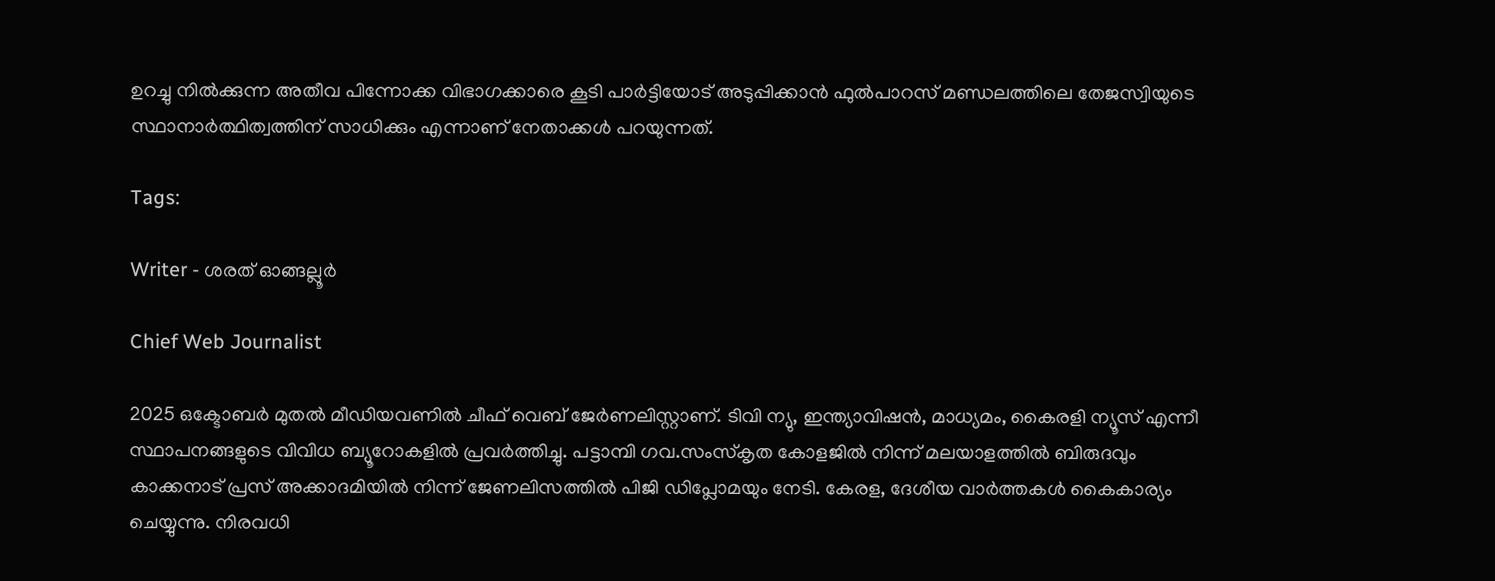ഉറച്ചു നിൽക്കുന്ന അതീവ പിന്നോക്ക വിഭാഗക്കാരെ കൂടി പാർട്ടിയോട് അടുപ്പിക്കാൻ ഫുൽപാറസ് മണ്ഡലത്തിലെ തേജസ്വിയുടെ സ്ഥാനാർത്ഥിത്വത്തിന് സാധിക്കും എന്നാണ് നേതാക്കൾ പറയുന്നത്.

Tags:

Writer - ശരത് ഓങ്ങല്ലൂർ

Chief Web Journalist

2025 ഒക്ടോബർ മുതൽ മീ‍ഡിയവണിൽ ചീഫ് വെബ് ജേർണലിസ്റ്റാണ്. ടിവി ന്യു, ഇന്ത്യാവിഷൻ, മാധ്യമം, കൈരളി ന്യൂസ് എന്നീ സ്ഥാപനങ്ങളുടെ വിവിധ ബ്യൂറോകളിൽ പ്രവർത്തിച്ചു. പട്ടാമ്പി ഗവ.സംസ്കൃത കോളജിൽ നിന്ന് മലയാളത്തിൽ ബിരുദവും കാക്കനാട് പ്രസ് അക്കാദമിയിൽ നിന്ന് ജേണലിസത്തിൽ പിജി ഡിപ്ലോമയും നേടി. കേരള, ദേശീയ വാർത്തകൾ കൈകാര്യം ചെയ്യുന്നു. നിരവധി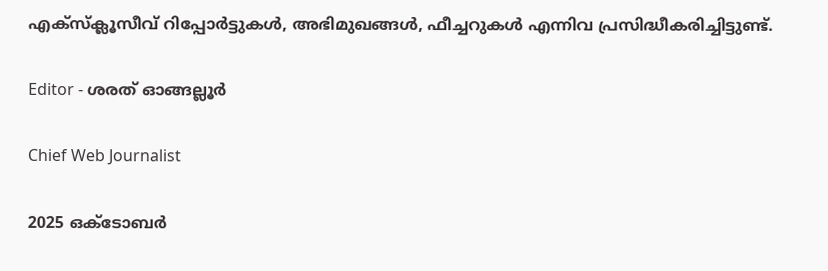എക്സ്ക്ലൂസീവ് റിപ്പോർട്ടുകൾ, അഭിമുഖങ്ങള്‍, ഫീച്ചറുകള്‍ എന്നിവ പ്രസിദ്ധീകരിച്ചിട്ടുണ്ട്.

Editor - ശരത് ഓങ്ങല്ലൂർ

Chief Web Journalist

2025 ഒക്ടോബർ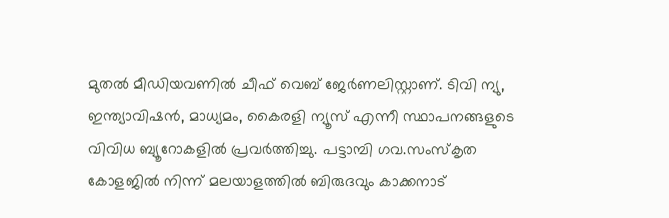മുതൽ മീ‍ഡിയവണിൽ ചീഫ് വെബ് ജേർണലിസ്റ്റാണ്. ടിവി ന്യു, ഇന്ത്യാവിഷൻ, മാധ്യമം, കൈരളി ന്യൂസ് എന്നീ സ്ഥാപനങ്ങളുടെ വിവിധ ബ്യൂറോകളിൽ പ്രവർത്തിച്ചു. പട്ടാമ്പി ഗവ.സംസ്കൃത കോളജിൽ നിന്ന് മലയാളത്തിൽ ബിരുദവും കാക്കനാട്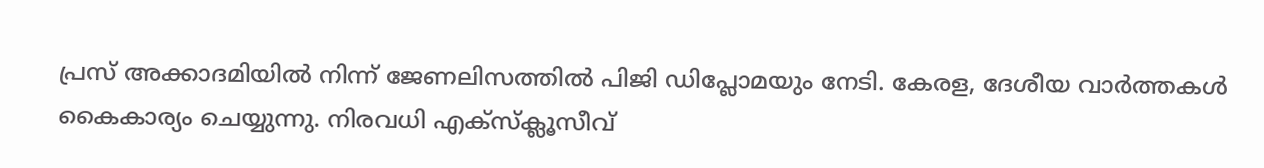പ്രസ് അക്കാദമിയിൽ നിന്ന് ജേണലിസത്തിൽ പിജി ഡിപ്ലോമയും നേടി. കേരള, ദേശീയ വാർത്തകൾ കൈകാര്യം ചെയ്യുന്നു. നിരവധി എക്സ്ക്ലൂസീവ്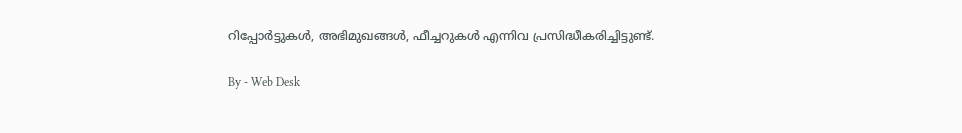റിപ്പോർട്ടുകൾ, അഭിമുഖങ്ങള്‍, ഫീച്ചറുകള്‍ എന്നിവ പ്രസിദ്ധീകരിച്ചിട്ടുണ്ട്.

By - Web Desk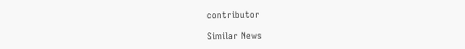contributor

Similar News